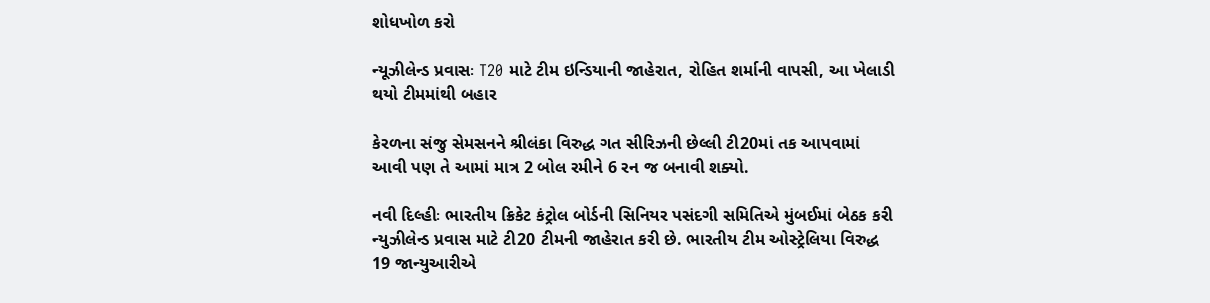શોધખોળ કરો

ન્યૂઝીલેન્ડ પ્રવાસઃ T20 માટે ટીમ ઇન્ડિયાની જાહેરાત, રોહિત શર્માની વાપસી, આ ખેલાડી થયો ટીમમાંથી બહાર

કેરળના સંજુ સેમસનને શ્રીલંકા વિરુદ્ધ ગત સીરિઝની છેલ્લી ટી20માં તક આપવામાં આવી પણ તે આમાં માત્ર 2 બોલ રમીને 6 રન જ બનાવી શક્યો.

નવી દિલ્હીઃ ભારતીય ક્રિકેટ કંટ્રોલ બોર્ડની સિનિયર પસંદગી સમિતિએ મુંબઈમાં બેઠક કરી ન્યુઝીલેન્ડ પ્રવાસ માટે ટી20 ટીમની જાહેરાત કરી છે. ભારતીય ટીમ ઓસ્ટ્રેલિયા વિરુદ્ધ 19 જાન્યુઆરીએ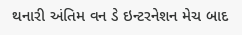થનારી અંતિમ વન ડે ઇન્ટરનેશન મેચ બાદ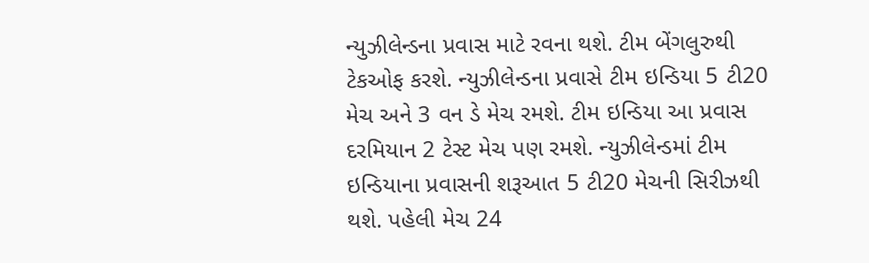ન્યુઝીલેન્ડના પ્રવાસ માટે રવના થશે. ટીમ બેંગલુરુથી ટેકઓફ કરશે. ન્યુઝીલેન્ડના પ્રવાસે ટીમ ઇન્ડિયા 5 ટી20 મેચ અને 3 વન ડે મેચ રમશે. ટીમ ઇન્ડિયા આ પ્રવાસ દરમિયાન 2 ટેસ્ટ મેચ પણ રમશે. ન્યુઝીલેન્ડમાં ટીમ ઇન્ડિયાના પ્રવાસની શરૂઆત 5 ટી20 મેચની સિરીઝથી થશે. પહેલી મેચ 24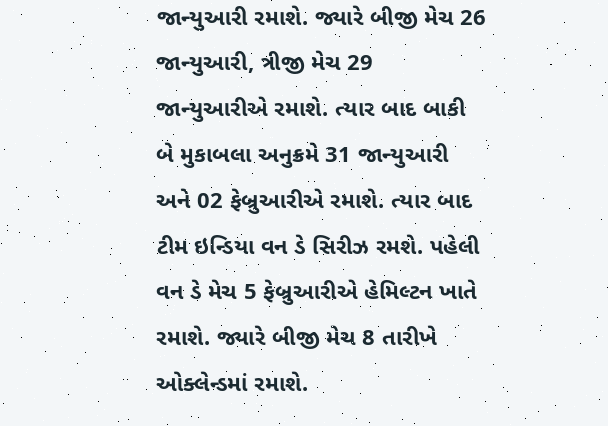જાન્યુઆરી રમાશે. જ્યારે બીજી મેચ 26 જાન્યુઆરી, ત્રીજી મેચ 29 જાન્યુઆરીએ રમાશે. ત્યાર બાદ બાકી બે મુકાબલા અનુક્રમે 31 જાન્યુઆરી અને 02 ફેબ્રુઆરીએ રમાશે. ત્યાર બાદ ટીમ ઇન્ડિયા વન ડે સિરીઝ રમશે. પહેલી વન ડે મેચ 5 ફેબ્રુઆરીએ હેમિલ્ટન ખાતે રમાશે. જ્યારે બીજી મેચ 8 તારીખે ઓક્લેન્ડમાં રમાશે.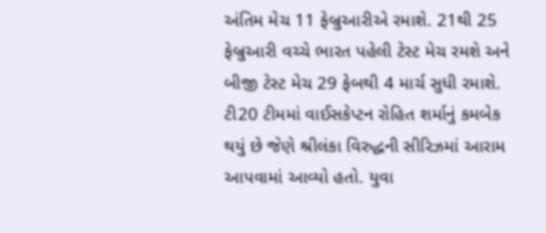અંતિમ મેચ 11 ફેબ્રુઆરીએ રમાશે. 21થી 25 ફેબ્રુઆરી વચ્ચે ભારત પહેલી ટેસ્ટ મેચ રમશે અને બીજી ટેસ્ટ મેચ 29 ફેબથી 4 માર્ચ સુધી રમાશે. ટી20 ટીમમાં વાઈસકેપ્ટન રોહિત શર્માનું કમબેક થયું છે જેણે શ્રીલંકા વિરુદ્ધની સીરિઝમાં આરામ આપવામાં આવ્યો હતો. યુવા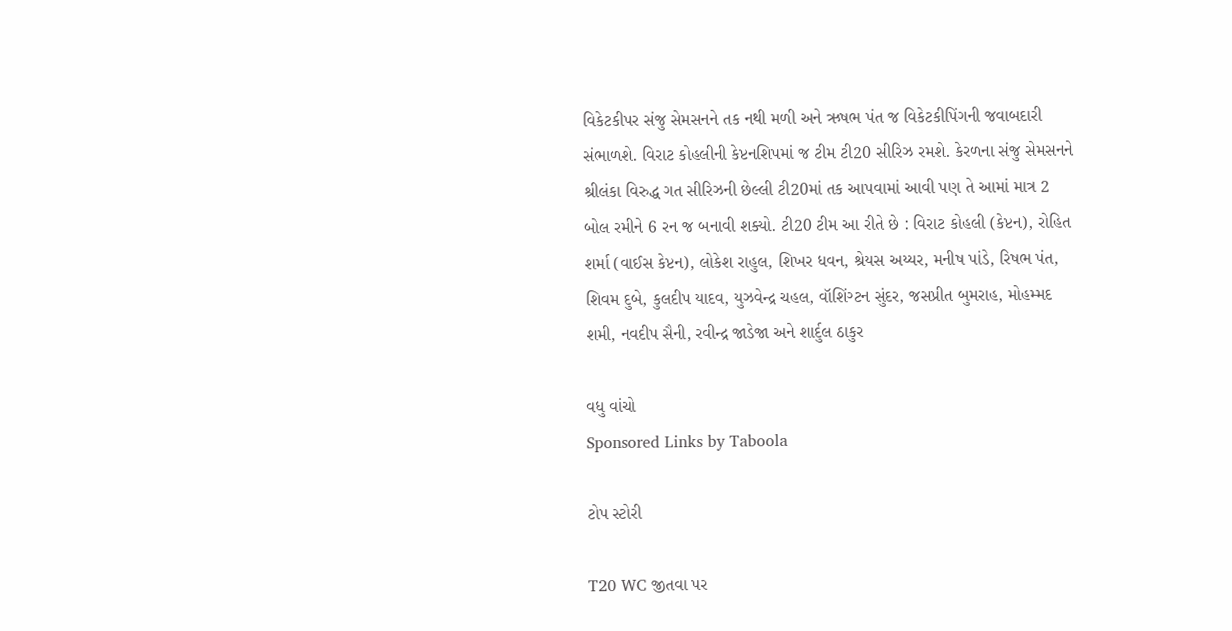વિકેટકીપર સંજુ સેમસનને તક નથી મળી અને ઋષભ પંત જ વિકેટકીપિંગની જવાબદારી સંભાળશે. વિરાટ કોહલીની કેપ્ટનશિપમાં જ ટીમ ટી20 સીરિઝ રમશે. કેરળના સંજુ સેમસનને શ્રીલંકા વિરુદ્ધ ગત સીરિઝની છેલ્લી ટી20માં તક આપવામાં આવી પણ તે આમાં માત્ર 2 બોલ રમીને 6 રન જ બનાવી શક્યો. ટી20 ટીમ આ રીતે છે : વિરાટ કોહલી (કેપ્ટન), રોહિત શર્મા (વાઈસ કેપ્ટન), લોકેશ રાહુલ, શિખર ધવન, શ્રેયસ અય્યર, મનીષ પાંડે, રિષભ પંત, શિવમ દુબે, કુલદીપ યાદવ, યુઝવેન્દ્ર ચહલ, વૉશિંગ્ટન સુંદર, જસપ્રીત બુમરાહ, મોહમ્મદ શમી, નવદીપ સૈની, રવીન્દ્ર જાડેજા અને શાર્દુલ ઠાકુર

વધુ વાંચો
Sponsored Links by Taboola

ટોપ સ્ટોરી

T20 WC જીતવા પર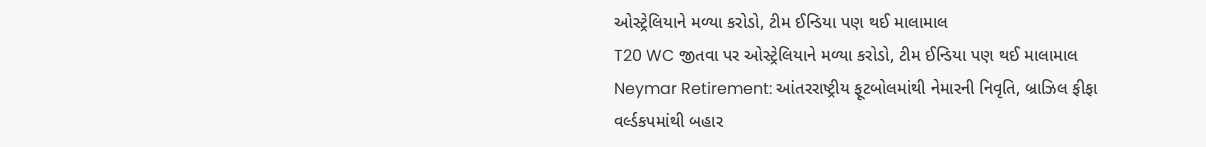ઓસ્ટ્રેલિયાને મળ્યા કરોડો, ટીમ ઈન્ડિયા પણ થઈ માલામાલ
T20 WC જીતવા પર ઓસ્ટ્રેલિયાને મળ્યા કરોડો, ટીમ ઈન્ડિયા પણ થઈ માલામાલ
Neymar Retirement: આંતરરાષ્ટ્રીય ફૂટબોલમાંથી નેમારની નિવૃતિ, બ્રાઝિલ ફીફા વર્લ્ડકપમાંથી બહાર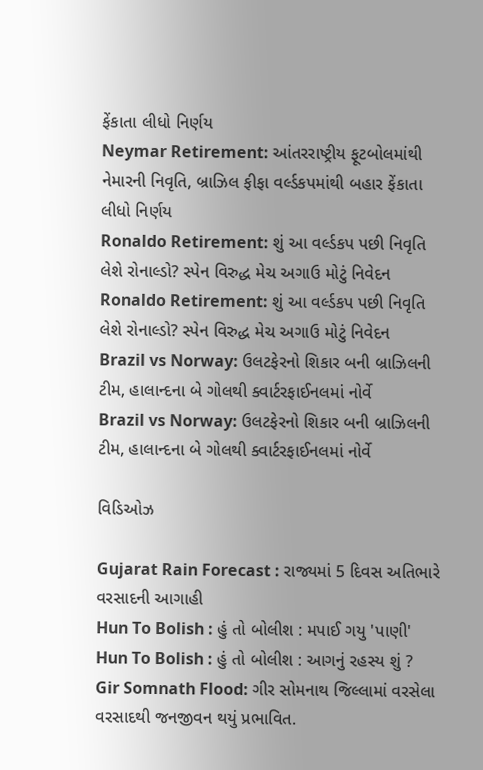ફેંકાતા લીધો નિર્ણય
Neymar Retirement: આંતરરાષ્ટ્રીય ફૂટબોલમાંથી નેમારની નિવૃતિ, બ્રાઝિલ ફીફા વર્લ્ડકપમાંથી બહાર ફેંકાતા લીધો નિર્ણય
Ronaldo Retirement: શું આ વર્લ્ડકપ પછી નિવૃતિ લેશે રોનાલ્ડો? સ્પેન વિરુદ્ધ મેચ અગાઉ મોટું નિવેદન
Ronaldo Retirement: શું આ વર્લ્ડકપ પછી નિવૃતિ લેશે રોનાલ્ડો? સ્પેન વિરુદ્ધ મેચ અગાઉ મોટું નિવેદન
Brazil vs Norway: ઉલટફેરનો શિકાર બની બ્રાઝિલની ટીમ, હાલાન્દના બે ગોલથી ક્વાર્ટરફાઈનલમાં નોર્વે
Brazil vs Norway: ઉલટફેરનો શિકાર બની બ્રાઝિલની ટીમ, હાલાન્દના બે ગોલથી ક્વાર્ટરફાઈનલમાં નોર્વે

વિડિઓઝ

Gujarat Rain Forecast : રાજ્યમાં 5 દિવસ અતિભારે વરસાદની આગાહી
Hun To Bolish : હું તો બોલીશ : મપાઈ ગયુ 'પાણી'
Hun To Bolish : હું તો બોલીશ : આગનું રહસ્ય શું ?
Gir Somnath Flood: ગીર સોમનાથ જિલ્લામાં વરસેલા વરસાદથી જનજીવન થયું પ્રભાવિત.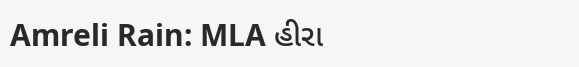Amreli Rain: MLA હીરા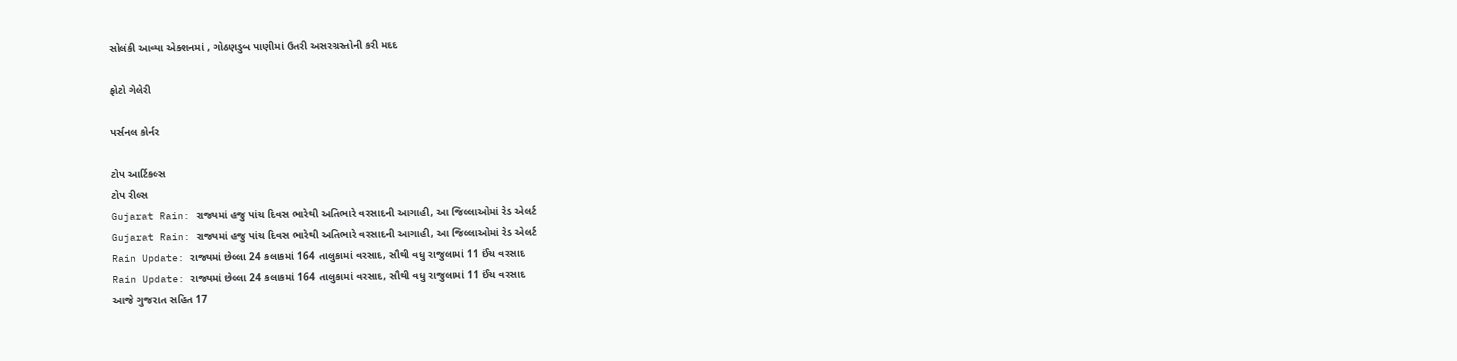સોલંકી આવ્યા એક્શનમાં , ગોઠણડુબ પાણીમાં ઉતરી અસરગ્રસ્તોની કરી મદદ

ફોટો ગેલેરી

પર્સનલ કોર્નર

ટોપ આર્ટિકલ્સ
ટોપ રીલ્સ
Gujarat Rain: રાજ્યમાં હજુ પાંચ દિવસ ભારેથી અતિભારે વરસાદની આગાહી, આ જિલ્લાઓમાં રેડ એલર્ટ
Gujarat Rain: રાજ્યમાં હજુ પાંચ દિવસ ભારેથી અતિભારે વરસાદની આગાહી, આ જિલ્લાઓમાં રેડ એલર્ટ
Rain Update: રાજ્યમાં છેલ્લા 24 કલાકમાં 164 તાલુકામાં વરસાદ, સૌથી વધુ રાજુલામાં 11 ઈંચ વરસાદ
Rain Update: રાજ્યમાં છેલ્લા 24 કલાકમાં 164 તાલુકામાં વરસાદ, સૌથી વધુ રાજુલામાં 11 ઈંચ વરસાદ
આજે ગુજરાત સહિત 17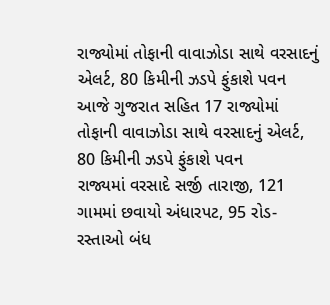રાજ્યોમાં તોફાની વાવાઝોડા સાથે વરસાદનું એલર્ટ, 80 કિમીની ઝડપે ફુંકાશે પવન
આજે ગુજરાત સહિત 17 રાજ્યોમાં તોફાની વાવાઝોડા સાથે વરસાદનું એલર્ટ, 80 કિમીની ઝડપે ફુંકાશે પવન
રાજ્યમાં વરસાદે સર્જી તારાજી, 121 ગામમાં છવાયો અંધારપટ, 95 રોડ-રસ્તાઓ બંધ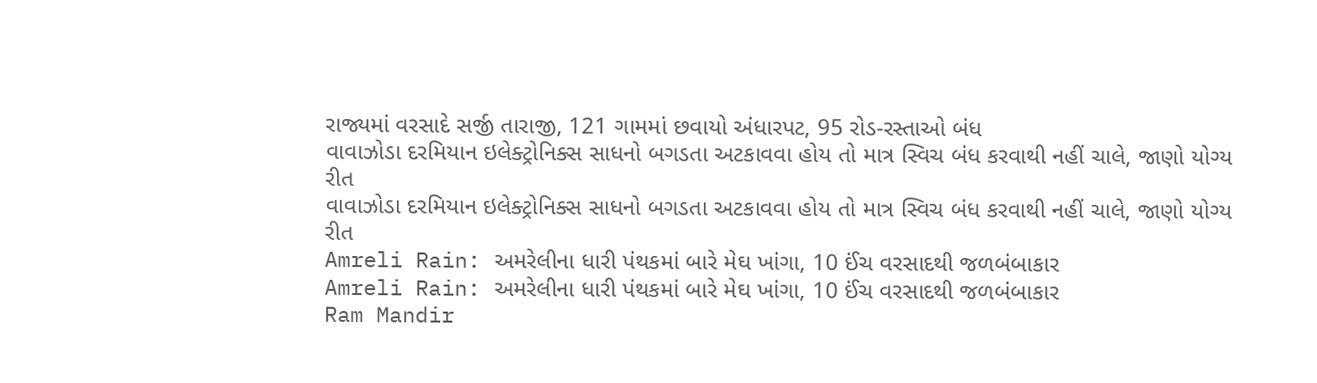રાજ્યમાં વરસાદે સર્જી તારાજી, 121 ગામમાં છવાયો અંધારપટ, 95 રોડ-રસ્તાઓ બંધ
વાવાઝોડા દરમિયાન ઇલેક્ટ્રોનિક્સ સાધનો બગડતા અટકાવવા હોય તો માત્ર સ્વિચ બંધ કરવાથી નહીં ચાલે, જાણો યોગ્ય રીત
વાવાઝોડા દરમિયાન ઇલેક્ટ્રોનિક્સ સાધનો બગડતા અટકાવવા હોય તો માત્ર સ્વિચ બંધ કરવાથી નહીં ચાલે, જાણો યોગ્ય રીત
Amreli Rain: અમરેલીના ધારી પંથકમાં બારે મેઘ ખાંગા, 10 ઈંચ વરસાદથી જળબંબાકાર
Amreli Rain: અમરેલીના ધારી પંથકમાં બારે મેઘ ખાંગા, 10 ઈંચ વરસાદથી જળબંબાકાર
Ram Mandir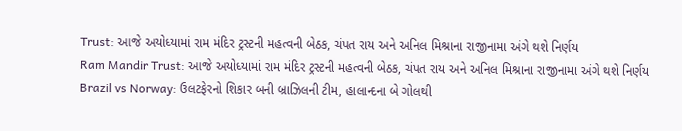Trust: આજે અયોધ્યામાં રામ મંદિર ટ્રસ્ટની મહત્વની બેઠક, ચંપત રાય અને અનિલ મિશ્રાના રાજીનામા અંગે થશે નિર્ણય
Ram Mandir Trust: આજે અયોધ્યામાં રામ મંદિર ટ્રસ્ટની મહત્વની બેઠક, ચંપત રાય અને અનિલ મિશ્રાના રાજીનામા અંગે થશે નિર્ણય
Brazil vs Norway: ઉલટફેરનો શિકાર બની બ્રાઝિલની ટીમ, હાલાન્દના બે ગોલથી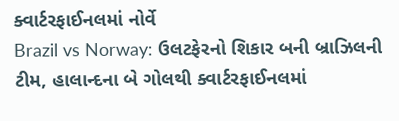ક્વાર્ટરફાઈનલમાં નોર્વે
Brazil vs Norway: ઉલટફેરનો શિકાર બની બ્રાઝિલની ટીમ, હાલાન્દના બે ગોલથી ક્વાર્ટરફાઈનલમાં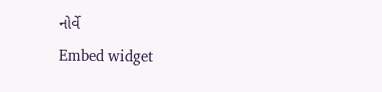નોર્વે
Embed widget